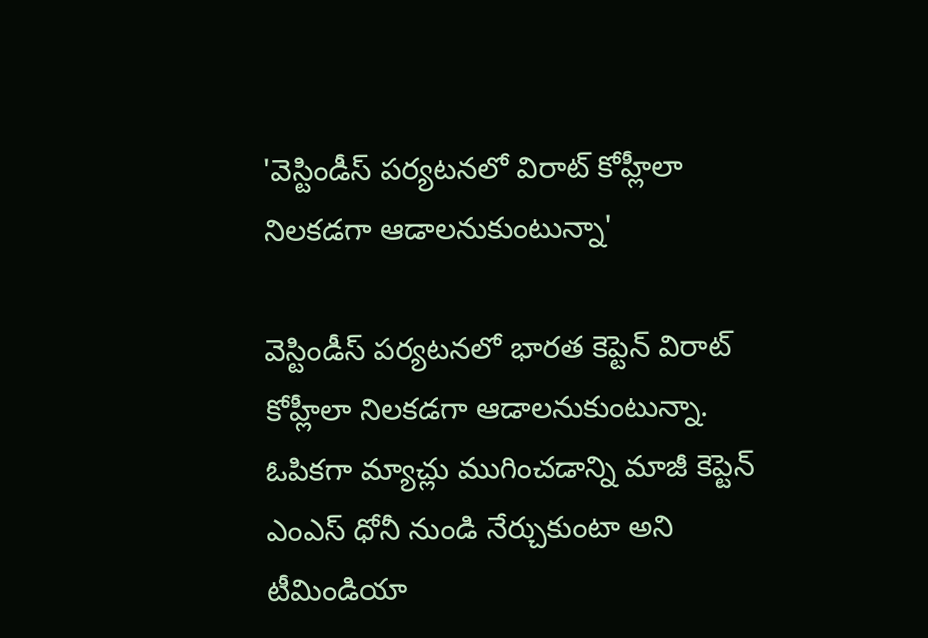'వెస్టిండీస్ పర్యటనలో విరాట్ కోహ్లీలా నిలకడగా ఆడాలనుకుంటున్నా'

వెస్టిండీస్ పర్యటనలో భారత కెప్టెన్ విరాట్ కోహ్లీలా నిలకడగా ఆడాలనుకుంటున్నా. ఓపికగా మ్యాచ్లు ముగించడాన్ని మాజీ కెప్టెన్ ఎంఎస్ ధోనీ నుండి నేర్చుకుంటా అని టీమిండియా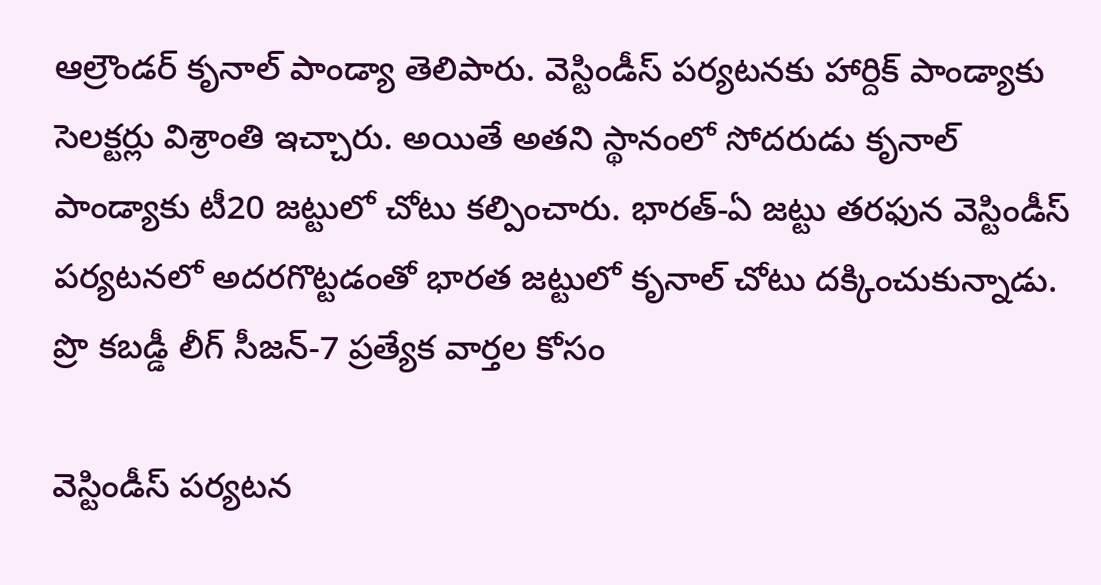ఆల్రౌండర్ కృనాల్ పాండ్యా తెలిపారు. వెస్టిండీస్ పర్యటనకు హార్దిక్ పాండ్యాకు సెలక్టర్లు విశ్రాంతి ఇచ్చారు. అయితే అతని స్థానంలో సోదరుడు కృనాల్ పాండ్యాకు టీ20 జట్టులో చోటు కల్పించారు. భారత్-ఏ జట్టు తరఫున వెస్టిండీస్ పర్యటనలో అదరగొట్టడంతో భారత జట్టులో కృనాల్ చోటు దక్కించుకున్నాడు.
ప్రొ కబడ్డీ లీగ్ సీజన్-7 ప్రత్యేక వార్తల కోసం

వెస్టిండీస్ పర్యటన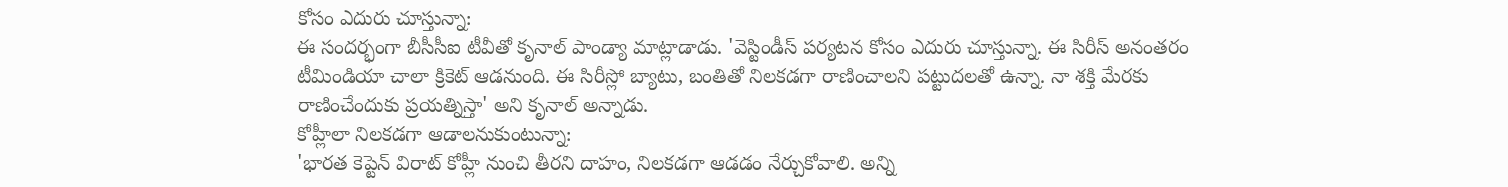కోసం ఎదురు చూస్తున్నా:
ఈ సందర్భంగా బీసీసీఐ టీవీతో కృనాల్ పాండ్యా మాట్లాడాడు. 'వెస్టిండీస్ పర్యటన కోసం ఎదురు చూస్తున్నా. ఈ సిరీస్ అనంతరం టీమిండియా చాలా క్రికెట్ ఆడనుంది. ఈ సిరీస్లో బ్యాటు, బంతితో నిలకడగా రాణించాలని పట్టుదలతో ఉన్నా. నా శక్తి మేరకు రాణించేందుకు ప్రయత్నిస్తా' అని కృనాల్ అన్నాడు.
కోహ్లీలా నిలకడగా ఆడాలనుకుంటున్నా:
'భారత కెప్టెన్ విరాట్ కోహ్లీ నుంచి తీరని దాహం, నిలకడగా ఆడడం నేర్చుకోవాలి. అన్ని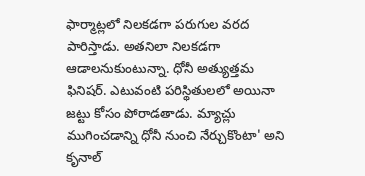ఫార్మాట్లలో నిలకడగా పరుగుల వరద పారిస్తాడు. అతనిలా నిలకడగా ఆడాలనుకుంటున్నా. ధోనీ అత్యుత్తమ ఫినిషర్. ఎటువంటి పరిస్థితులలో అయినా జట్టు కోసం పోరాడతాడు. మ్యాచ్లు ముగించడాన్ని ధోనీ నుంచి నేర్చుకొంటా' అని కృనాల్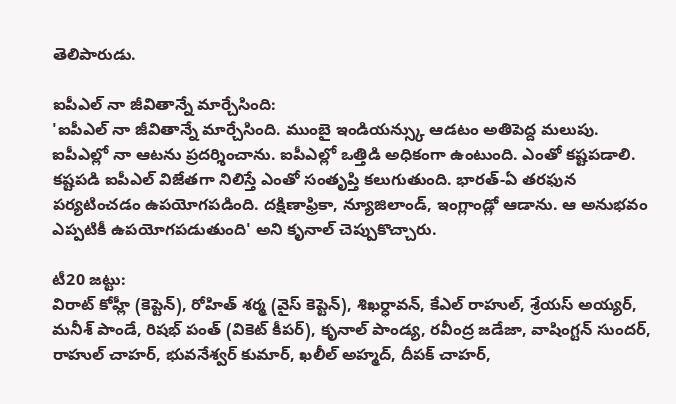తెలిపారుడు.

ఐపీఎల్ నా జీవితాన్నే మార్చేసింది:
'ఐపీఎల్ నా జీవితాన్నే మార్చేసింది. ముంబై ఇండియన్స్కు ఆడటం అతిపెద్ద మలుపు. ఐపీఎల్లో నా ఆటను ప్రదర్శించాను. ఐపీఎల్లో ఒత్తిడి అధికంగా ఉంటుంది. ఎంతో కష్టపడాలి. కష్టపడి ఐపీఎల్ విజేతగా నిలిస్తే ఎంతో సంతృప్తి కలుగుతుంది. భారత్-ఏ తరఫున పర్యటించడం ఉపయోగపడింది. దక్షిణాఫ్రికా, న్యూజిలాండ్, ఇంగ్లాండ్లో ఆడాను. ఆ అనుభవం ఎప్పటికీ ఉపయోగపడుతుంది' అని కృనాల్ చెప్పుకొచ్చారు.

టీ20 జట్టు:
విరాట్ కోహ్లీ (కెప్టెన్), రోహిత్ శర్మ (వైస్ కెప్టెన్), శిఖర్ధావన్, కేఎల్ రాహుల్, శ్రేయస్ అయ్యర్, మనీశ్ పాండే, రిషభ్ పంత్ (వికెట్ కీపర్), కృనాల్ పాండ్య, రవీంద్ర జడేజా, వాషింగ్టన్ సుందర్, రాహుల్ చాహర్, భువనేశ్వర్ కుమార్, ఖలీల్ అహ్మద్, దీపక్ చాహర్,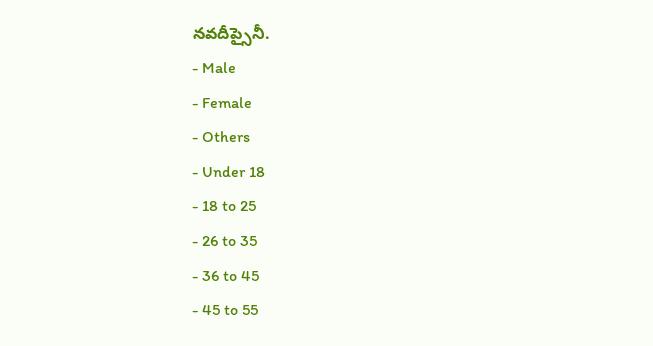నవదీప్సైనీ.
- Male
- Female
- Others
- Under 18
- 18 to 25
- 26 to 35
- 36 to 45
- 45 to 55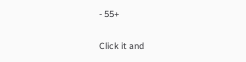- 55+


Click it and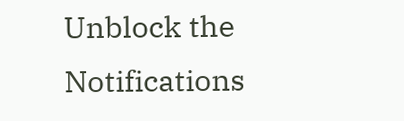Unblock the Notifications